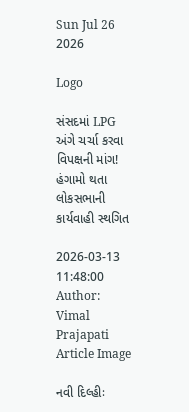Sun Jul 26 2026

Logo

સંસદમાં LPG અંગે ચર્ચા કરવા વિપક્ષની માંગ! હંગામો થતા લોકસભાની કાર્યવાહી સ્થગિત

2026-03-13 11:48:00
Author: Vimal Prajapati
Article Image

નવી દિલ્હીઃ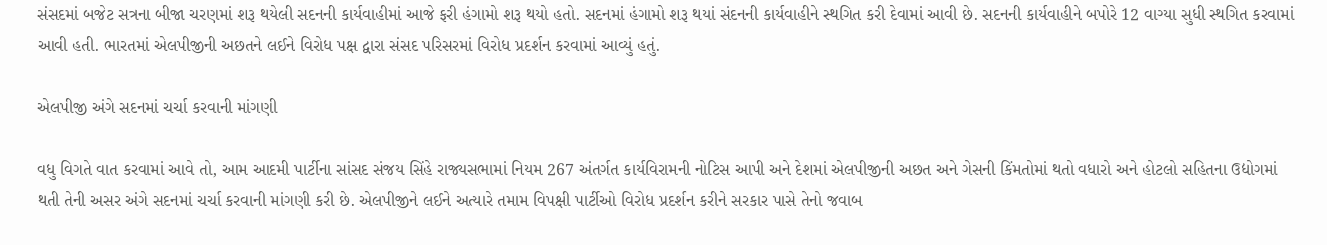સંસદમાં બજેટ સત્રના બીજા ચરણમાં શરૂ થયેલી સદનની કાર્યવાહીમાં આજે ફરી હંગામો શરૂ થયો હતો. સદનમાં હંગામો શરૂ થયાં સંદનની કાર્યવાહીને સ્થગિત કરી દેવામાં આવી છે. સદનની કાર્યવાહીને બપોરે 12 વાગ્યા સુધી સ્થગિત કરવામાં આવી હતી. ભારતમાં એલપીજીની અછતને લઈને વિરોધ પક્ષ દ્વારા સંસદ પરિસરમાં વિરોધ પ્રદર્શન કરવામાં આવ્યું હતું.

એલપીજી અંગે સદનમાં ચર્ચા કરવાની માંગણી

વધુ વિગતે વાત કરવામાં આવે તો, આમ આદમી પાર્ટીના સાંસદ સંજય સિંહે રાજ્યસભામાં નિયમ 267 અંતર્ગત કાર્યવિરામની નોટિસ આપી અને દેશમાં એલપીજીની અછત અને ગેસની કિંમતોમાં થતો વધારો અને હોટલો સહિતના ઉદ્યોગમાં થતી તેની અસર અંગે સદનમાં ચર્ચા કરવાની માંગણી કરી છે. એલપીજીને લઈને અત્યારે તમામ વિપક્ષી પાર્ટીઓ વિરોધ પ્રદર્શન કરીને સરકાર પાસે તેનો જવાબ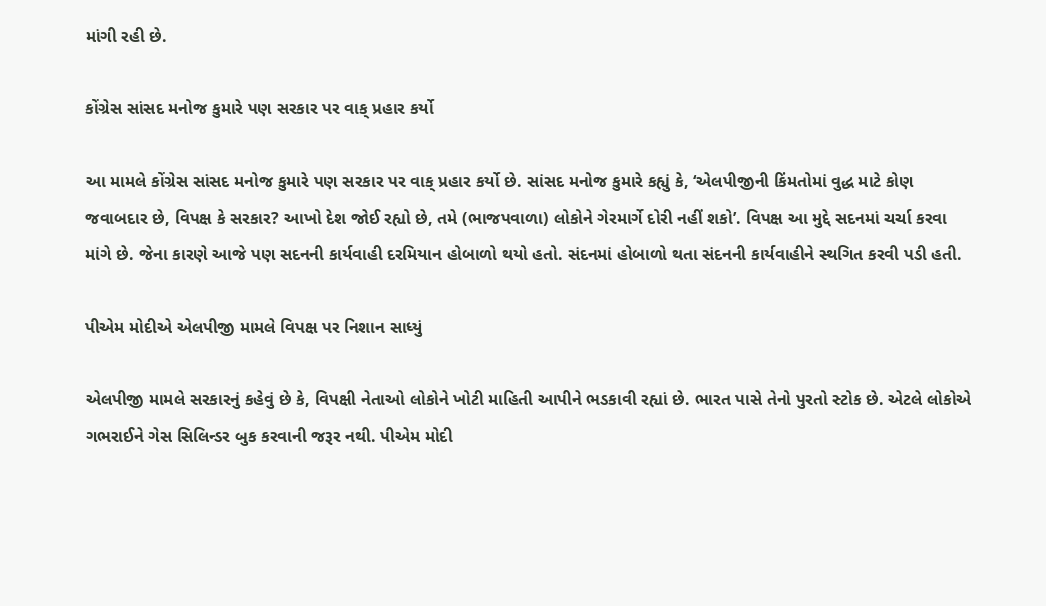માંગી રહી છે.

કોંગ્રેસ સાંસદ મનોજ કુમારે પણ સરકાર પર વાક્ પ્રહાર કર્યો

આ મામલે કોંગ્રેસ સાંસદ મનોજ કુમારે પણ સરકાર પર વાક્ પ્રહાર કર્યો છે. સાંસદ મનોજ કુમારે કહ્યું કે, ‘એલપીજીની કિંમતોમાં વુદ્ધ માટે કોણ જવાબદાર છે, વિપક્ષ કે સરકાર? આખો દેશ જોઈ રહ્યો છે, તમે (ભાજપવાળા) લોકોને ગેરમાર્ગે દોરી નહીં શકો’. વિપક્ષ આ મુદ્દે સદનમાં ચર્ચા કરવા માંગે છે. જેના કારણે આજે પણ સદનની કાર્યવાહી દરમિયાન હોબાળો થયો હતો. સંદનમાં હોબાળો થતા સંદનની કાર્યવાહીને સ્થગિત કરવી પડી હતી.

પીએમ મોદીએ એલપીજી મામલે વિપક્ષ પર નિશાન સાધ્યું

એલપીજી મામલે સરકારનું કહેવું છે કે, વિપક્ષી નેતાઓ લોકોને ખોટી માહિતી આપીને ભડકાવી રહ્યાં છે. ભારત પાસે તેનો પુરતો સ્ટોક છે. એટલે લોકોએ ગભરાઈને ગેસ સિલિન્ડર બુક કરવાની જરૂર નથી. પીએમ મોદી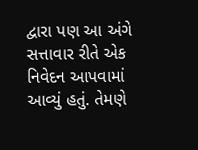દ્વારા પણ આ અંગે સત્તાવાર રીતે એક નિવેદન આપવામાં આવ્યું હતું. તેમણે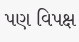પણ વિપક્ષ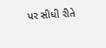પર સીધી રીતે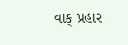વાક્ પ્રહાર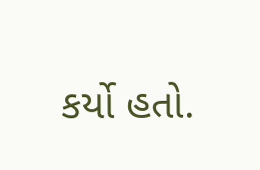કર્યો હતો.